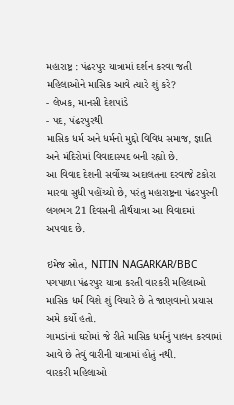મહારાષ્ટ્ર : પંઢરપુર યાત્રામાં દર્શન કરવા જતી મહિલાઓને માસિક આવે ત્યારે શું કરે?
- લેખક, માનસી દેશપાંડે
- પદ, પંઢરપુરથી
માસિક ધર્મ અને ધર્મનો મુદ્દો વિવિધ સમાજ, જ્ઞાતિ અને મંદિરોમાં વિવાદાસ્પદ બની રહ્યો છે.
આ વિવાદ દેશની સર્વોચ્ચ અદાલતના દરવાજે ટકોરા મારવા સુધી પહોંચ્યો છે, પરંતુ મહારાષ્ટ્રના પંઢરપુરની લગભગ 21 દિવસની તીર્થયાત્રા આ વિવાદમાં અપવાદ છે.

ઇમેજ સ્રોત, NITIN NAGARKAR/BBC
પગપાળા પંઢરપુર યાત્રા કરતી વારકરી મહિલાઓ માસિક ધર્મ વિશે શું વિચારે છે તે જાણવાનો પ્રયાસ અમે કર્યો હતો.
ગામડાંનાં ઘરોમાં જે રીતે માસિક ધર્મનું પાલન કરવામાં આવે છે તેવું વારીની યાત્રામાં હોતું નથી.
વારકરી મહિલાઓ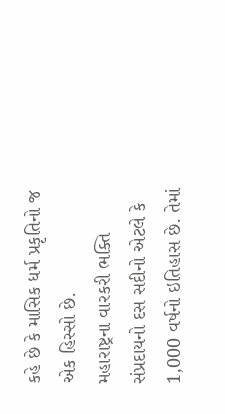કહે છે કે માસિક ધર્મ પ્રકૃતિનો જ એક હિસ્સો છે.
મહારાષ્ટ્રના વારકરી ભક્તિ સંપ્રદાયનો દસ સદીનો એટલે કે 1,000 વર્ષનો ઇતિહાસ છે. તેમાં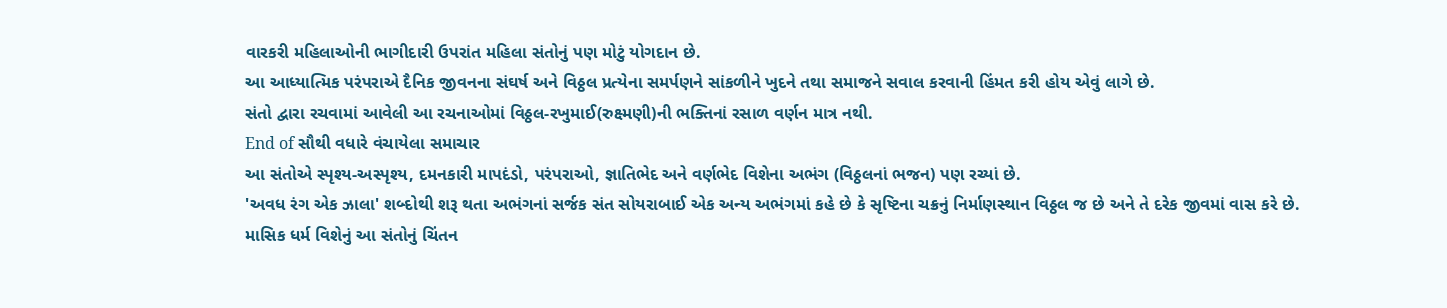વારકરી મહિલાઓની ભાગીદારી ઉપરાંત મહિલા સંતોનું પણ મોટું યોગદાન છે.
આ આધ્યાત્મિક પરંપરાએ દૈનિક જીવનના સંઘર્ષ અને વિઠ્ઠલ પ્રત્યેના સમર્પણને સાંકળીને ખુદને તથા સમાજને સવાલ કરવાની હિંમત કરી હોય એવું લાગે છે.
સંતો દ્વારા રચવામાં આવેલી આ રચનાઓમાં વિઠ્ઠલ-રખુમાઈ(રુક્ષ્મણી)ની ભક્તિનાં રસાળ વર્ણન માત્ર નથી.
End of સૌથી વધારે વંચાયેલા સમાચાર
આ સંતોએ સ્પૃશ્ય-અસ્પૃશ્ય, દમનકારી માપદંડો, પરંપરાઓ, જ્ઞાતિભેદ અને વર્ણભેદ વિશેના અભંગ (વિઠ્ઠલનાં ભજન) પણ રચ્યાં છે.
'અવધ રંગ એક ઝાલા' શબ્દોથી શરૂ થતા અભંગનાં સર્જક સંત સોયરાબાઈ એક અન્ય અભંગમાં કહે છે કે સૃષ્ટિના ચક્રનું નિર્માણસ્થાન વિઠ્ઠલ જ છે અને તે દરેક જીવમાં વાસ કરે છે.
માસિક ધર્મ વિશેનું આ સંતોનું ચિંતન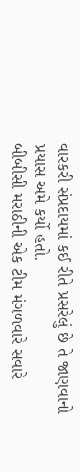વારકરી સંપ્રદાયમાં કઈ રીતે પ્રસરેલું છે તે જાણવાનો પ્રયાસ અમે કર્યો હતો.
બીબીસી મરાઠીની એક ટીમ મંગળવારે સવારે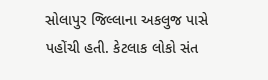સોલાપુર જિલ્લાના અકલુજ પાસે પહોંચી હતી. કેટલાક લોકો સંત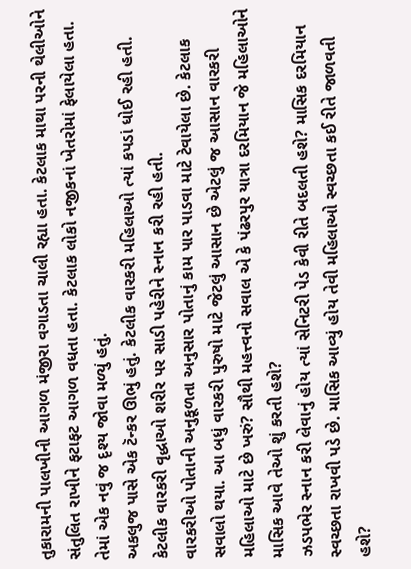તુકારામની પાલખીની આગળ મંજીરા વગાડતા ચાલી રહ્યા હતા. કેટલાક માથા પરની થેલીઓને સંતુલિત રાખીને ફટાફટ આગળ વધતા હતા. કેટલાક લોકો નજીકનાં ખેતરોમાં ફેલાયેલા હતા. તેમાં એક નવું જ દૃશ્ય જોવા મળ્યું હતું.
અકલુજ પાસે એક ટૅન્કર ઊભું હતું. કેટલીક વારકરી મહિલાઓ ત્યાં કપડાં ધોઈ રહી હતી. કેટલીક વારકરી વૃદ્ધાઓ શરીર પર સાડી પહેરીને સ્નાન કરી રહી હતી.
વારકરીઓ પોતાની અનુકૂળતા અનુસાર પોતાનું કામ પાર પાડવા માટે ટેવાયેલા છે. કેટલાક સવાલો થયા. આ બધું વારકરી પુરુષો માટે જેટલું આસાન છે એટલું જ આસાન વારકરી મહિલાઓ માટે છે ખરું? સૌથી મહત્ત્વનો સવાલ એ કે પંઢરપુર યાત્રા દરમિયાન જે મહિલાઓને માસિક આવે તેઓ શું કરતી હશે?
ઝડપભેર સ્નાન કરી લેવાનું હોય ત્યાં સેનિટરી પેડ કેવી રીતે બદલતી હશે? માસિક દરમિયાન સ્વચ્છતા રાખવી પડે છે. માસિક આવ્યું હોય તેવી મહિલાઓ સ્વચ્છતા કઈ રીતે જાળવતી હશે?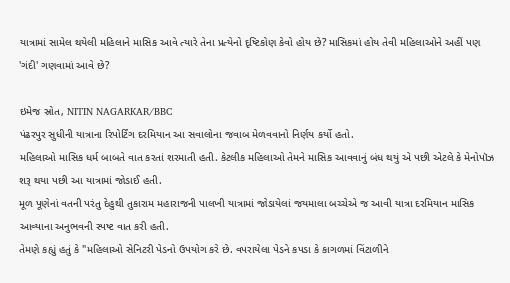યાત્રામાં સામેલ થયેલી મહિલાને માસિક આવે ત્યારે તેના પ્રત્યેનો દૃષ્ટિકોણ કેવો હોય છે? માસિકમાં હોય તેવી મહિલાઓને અહીં પણ 'ગંદી' ગણવામાં આવે છે?

ઇમેજ સ્રોત, NITIN NAGARKAR/BBC
પંઢરપુર સુધીની યાત્રાના રિપોર્ટિંગ દરમિયાન આ સવાલોના જવાબ મેળવવાનો નિર્ણય કર્યો હતો.
મહિલાઓ માસિક ધર્મ બાબતે વાત કરતાં શરમાતી હતી. કેટલીક મહિલાઓ તેમને માસિક આવવાનું બંધ થયું એ પછી એટલે કે મેનોપૉઝ શરૂ થયા પછી આ યાત્રામાં જોડાઈ હતી.
મૂળ પૂણેનાં વતની પરંતુ દેહુથી તુકારામ મહારાજની પાલખી યાત્રામાં જોડાયેલાં જયમાલા બચ્ચેએ જ આવી યાત્રા દરમિયાન માસિક આવ્યાના અનુભવની સ્પષ્ટ વાત કરી હતી.
તેમણે કહ્યું હતું કે "મહિલાઓ સેનિટરી પેડનો ઉપયોગ કરે છે. વપરાયેલા પેડને કપડા કે કાગળમાં વિંટાળીને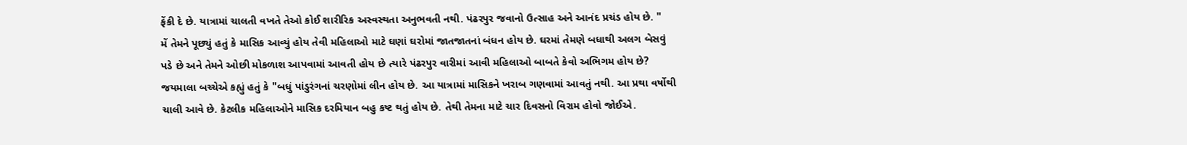ફેંકી દે છે. યાત્રામાં ચાલતી વખતે તેઓ કોઈ શારીરિક અસ્વસ્થતા અનુભવતી નથી. પંઢરપુર જવાનો ઉત્સાહ અને આનંદ પ્રચંડ હોય છે. "
મેં તેમને પૂછ્યું હતું કે માસિક આવ્યું હોય તેવી મહિલાઓ માટે ઘણાં ઘરોમાં જાતજાતનાં બંધન હોય છે. ઘરમાં તેમણે બધાથી અલગ બેસવું પડે છે અને તેમને ઓછી મોકળાશ આપવામાં આવતી હોય છે ત્યારે પંઢરપુર વારીમાં આવી મહિલાઓ બાબતે કેવો અભિગમ હોય છે?
જયમાલા બચ્ચેએ કહ્યું હતું કે "બધું પાંડુરંગનાં ચરણોમાં લીન હોય છે. આ યાત્રામાં માસિકને ખરાબ ગણવામાં આવતું નથી. આ પ્રથા વર્ષોથી ચાલી આવે છે. કેટલીક મહિલાઓને માસિક દરમિયાન બહુ કષ્ટ થતું હોય છે. તેથી તેમના માટે ચાર દિવસનો વિરામ હોવો જોઈએ.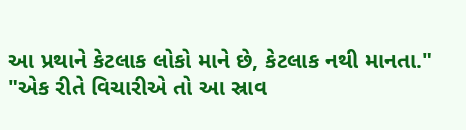આ પ્રથાને કેટલાક લોકો માને છે, કેટલાક નથી માનતા."
"એક રીતે વિચારીએ તો આ સ્રાવ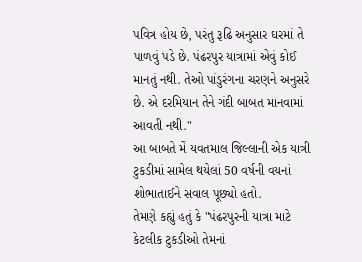પવિત્ર હોય છે, પરંતુ રૂઢિ અનુસાર ઘરમાં તે પાળવું પડે છે. પંઢરપુર યાત્રામાં એવું કોઈ માનતું નથી. તેઓ પાંડુરંગના ચરણને અનુસરે છે. એ દરમિયાન તેને ગંદી બાબત માનવામાં આવતી નથી."
આ બાબતે મેં યવતમાલ જિલ્લાની એક યાત્રી ટુકડીમાં સામેલ થયેલાં 50 વર્ષની વયનાં શોભાતાઈને સવાલ પૂછ્યો હતો.
તેમણે કહ્યું હતું કે "પંઢરપુરની યાત્રા માટે કેટલીક ટુકડીઓ તેમનાં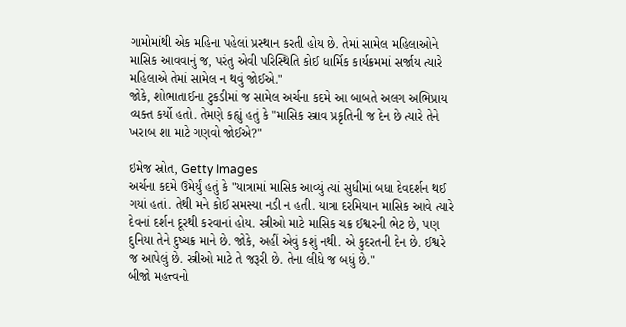ગામોમાંથી એક મહિના પહેલાં પ્રસ્થાન કરતી હોય છે. તેમાં સામેલ મહિલાઓને માસિક આવવાનું જ, પરંતુ એવી પરિસ્થિતિ કોઈ ધાર્મિક કાર્યક્રમમાં સર્જાય ત્યારે મહિલાએ તેમાં સામેલ ન થવું જોઈએ."
જોકે, શોભાતાઈના ટુકડીમાં જ સામેલ અર્ચના કદમે આ બાબતે અલગ અભિપ્રાય વ્યક્ત કર્યો હતો. તેમણે કહ્યું હતું કે "માસિક સ્ત્રાવ પ્રકૃતિની જ દેન છે ત્યારે તેને ખરાબ શા માટે ગણવો જોઈએ?"

ઇમેજ સ્રોત, Getty Images
અર્ચના કદમે ઉમેર્યું હતું કે "યાત્રામાં માસિક આવ્યું ત્યાં સુધીમાં બધા દેવદર્શન થઈ ગયાં હતાં. તેથી મને કોઈ સમસ્યા નડી ન હતી. યાત્રા દરમિયાન માસિક આવે ત્યારે દેવનાં દર્શન દૂરથી કરવાનાં હોય. સ્ત્રીઓ માટે માસિક ચક્ર ઈશ્વરની ભેટ છે, પણ દુનિયા તેને દુષ્ચક્ર માને છે. જોકે, અહીં એવું કશું નથી. એ કુદરતની દેન છે. ઈશ્વરે જ આપેલું છે. સ્ત્રીઓ માટે તે જરૂરી છે. તેના લીધે જ બધું છે."
બીજો મહત્ત્વનો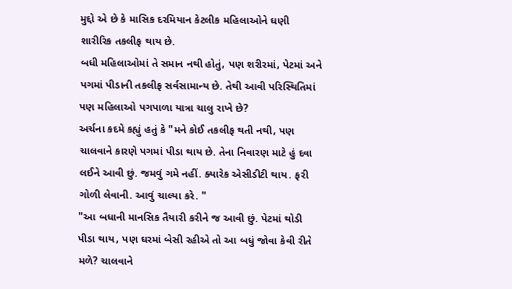મુદ્દો એ છે કે માસિક દરમિયાન કેટલીક મહિલાઓને ઘણી શારીરિક તકલીફ થાય છે.
બધી મહિલાઓમાં તે સમાન નથી હોતું, પણ શરીરમાં, પેટમાં અને પગમાં પીડાની તકલીફ સર્વસામાન્ય છે. તેથી આવી પરિસ્થિતિમાં પણ મહિલાઓ પગપાળા યાત્રા ચાલુ રાખે છે?
અર્ચના કદમે કહ્યું હતું કે "મને કોઈ તકલીફ થતી નથી, પણ ચાલવાને કારણે પગમાં પીડા થાય છે. તેના નિવારણ માટે હું દવા લઈને આવી છું. જમવું ગમે નહીં. ક્યારેક એસીડીટી થાય. ફરી ગોળી લેવાની. આવું ચાલ્યા કરે. "
"આ બધાની માનસિક તૈયારી કરીને જ આવી છું. પેટમાં થોડી પીડા થાય, પણ ઘરમાં બેસી રહીએ તો આ બધું જોવા કેવી રીતે મળે? ચાલવાને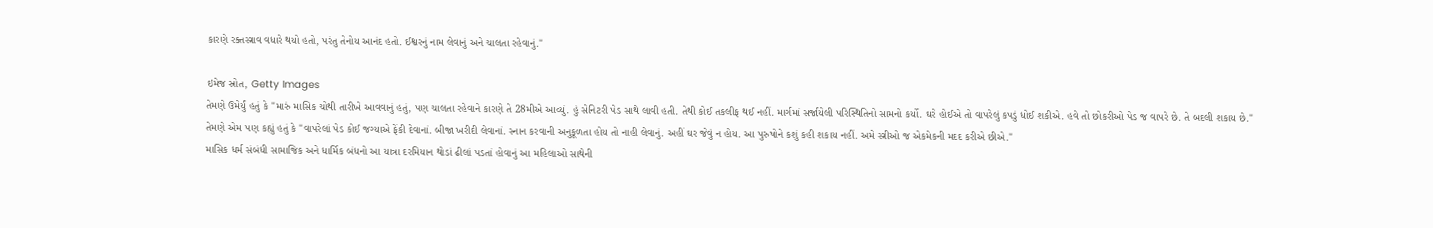કારણે રક્તસ્ત્રાવ વધારે થયો હતો, પરંતુ તેનોય આનંદ હતો. ઈશ્વરનું નામ લેવાનું અને ચાલતા રહેવાનું."

ઇમેજ સ્રોત, Getty Images
તેમણે ઉમેર્યું હતું કે "મારું માસિક ચોથી તારીખે આવવાનું હતું, પણ ચાલતા રહેવાને કારણે તે 28મીએ આવ્યું. હું સેનિટરી પેડ સાથે લાવી હતી. તેથી કોઈ તકલીફ થઈ નહીં. માર્ગમાં સર્જાયેલી પરિસ્થિતિનો સામનો કર્યો. ઘરે હોઈએ તો વાપરેલું કપડું ધોઈ શકીએ. હવે તો છોકરીઓ પેડ જ વાપરે છે. તે બદલી શકાય છે."
તેમણે એમ પણ કહ્યું હતું કે "વાપરેલાં પેડ કોઈ જગ્યાએ ફેંકી દેવાનાં. બીજા ખરીદી લેવાનાં. સ્નાન કરવાની અનુકૂળતા હોય તો નાહી લેવાનું. અહીં ઘર જેવું ન હોય. આ પુરુષોને કશું કહી શકાય નહીં. અમે સ્ત્રીઓ જ એકમેકની મદદ કરીએ છીએ."
માસિક ધર્મ સંબંધી સામાજિક અને ધાર્મિક બંધનો આ યાત્રા દરમિયાન થોડાં ઢીલાં પડતાં હોવાનું આ મહિલાઓ સાથેની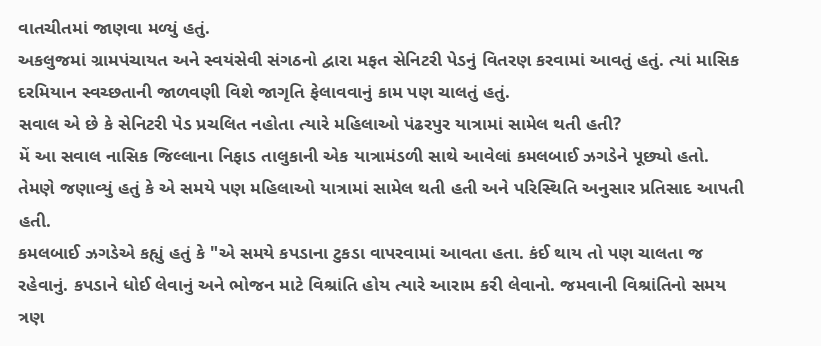વાતચીતમાં જાણવા મળ્યું હતું.
અકલુજમાં ગ્રામપંચાયત અને સ્વયંસેવી સંગઠનો દ્વારા મફત સેનિટરી પેડનું વિતરણ કરવામાં આવતું હતું. ત્યાં માસિક દરમિયાન સ્વચ્છતાની જાળવણી વિશે જાગૃતિ ફેલાવવાનું કામ પણ ચાલતું હતું.
સવાલ એ છે કે સેનિટરી પેડ પ્રચલિત નહોતા ત્યારે મહિલાઓ પંઢરપુર યાત્રામાં સામેલ થતી હતી?
મેં આ સવાલ નાસિક જિલ્લાના નિફાડ તાલુકાની એક યાત્રામંડળી સાથે આવેલાં કમલબાઈ ઝગડેને પૂછ્યો હતો.
તેમણે જણાવ્યું હતું કે એ સમયે પણ મહિલાઓ યાત્રામાં સામેલ થતી હતી અને પરિસ્થિતિ અનુસાર પ્રતિસાદ આપતી હતી.
કમલબાઈ ઝગડેએ કહ્યું હતું કે "એ સમયે કપડાના ટુકડા વાપરવામાં આવતા હતા. કંઈ થાય તો પણ ચાલતા જ રહેવાનું. કપડાને ધોઈ લેવાનું અને ભોજન માટે વિશ્રાંતિ હોય ત્યારે આરામ કરી લેવાનો. જમવાની વિશ્રાંતિનો સમય ત્રણ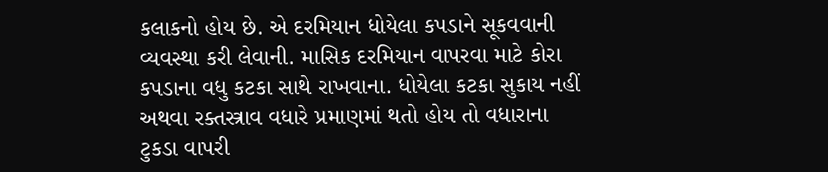કલાકનો હોય છે. એ દરમિયાન ધોયેલા કપડાને સૂકવવાની વ્યવસ્થા કરી લેવાની. માસિક દરમિયાન વાપરવા માટે કોરા કપડાના વધુ કટકા સાથે રાખવાના. ધોયેલા કટકા સુકાય નહીં અથવા રક્તસ્ત્રાવ વધારે પ્રમાણમાં થતો હોય તો વધારાના ટુકડા વાપરી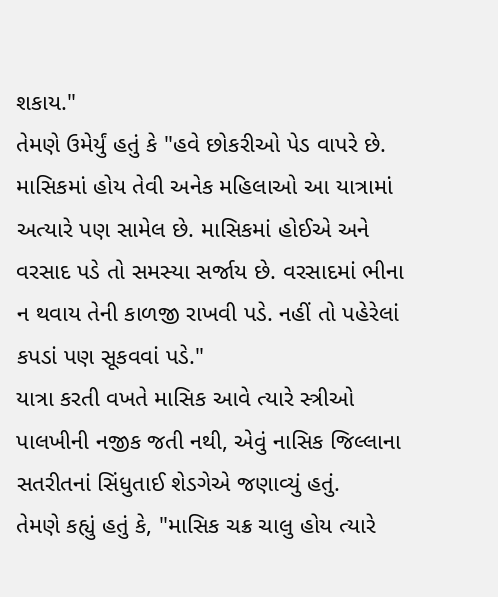શકાય."
તેમણે ઉમેર્યું હતું કે "હવે છોકરીઓ પેડ વાપરે છે. માસિકમાં હોય તેવી અનેક મહિલાઓ આ યાત્રામાં અત્યારે પણ સામેલ છે. માસિકમાં હોઈએ અને વરસાદ પડે તો સમસ્યા સર્જાય છે. વરસાદમાં ભીના ન થવાય તેની કાળજી રાખવી પડે. નહીં તો પહેરેલાં કપડાં પણ સૂકવવાં પડે."
યાત્રા કરતી વખતે માસિક આવે ત્યારે સ્ત્રીઓ પાલખીની નજીક જતી નથી, એવું નાસિક જિલ્લાના સતરીતનાં સિંધુતાઈ શેડગેએ જણાવ્યું હતું.
તેમણે કહ્યું હતું કે, "માસિક ચક્ર ચાલુ હોય ત્યારે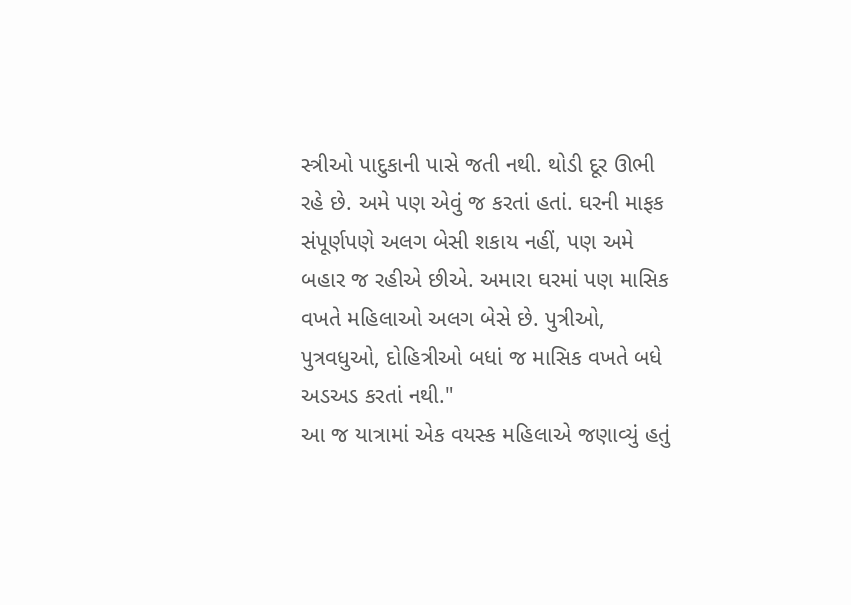સ્ત્રીઓ પાદુકાની પાસે જતી નથી. થોડી દૂર ઊભી રહે છે. અમે પણ એવું જ કરતાં હતાં. ઘરની માફક સંપૂર્ણપણે અલગ બેસી શકાય નહીં, પણ અમે બહાર જ રહીએ છીએ. અમારા ઘરમાં પણ માસિક વખતે મહિલાઓ અલગ બેસે છે. પુત્રીઓ, પુત્રવધુઓ, દોહિત્રીઓ બધાં જ માસિક વખતે બધે અડઅડ કરતાં નથી."
આ જ યાત્રામાં એક વયસ્ક મહિલાએ જણાવ્યું હતું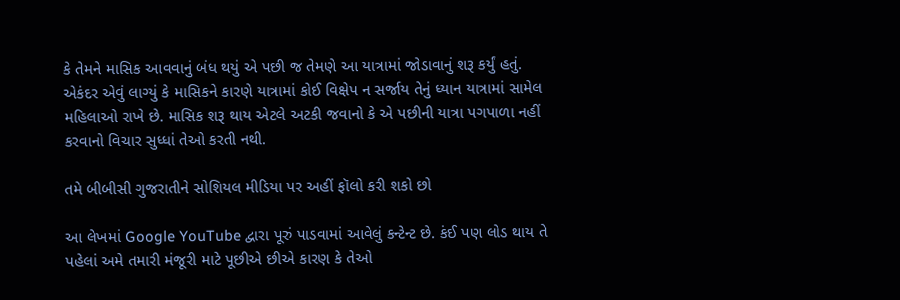કે તેમને માસિક આવવાનું બંધ થયું એ પછી જ તેમણે આ યાત્રામાં જોડાવાનું શરૂ કર્યું હતું.
એકંદર એવું લાગ્યું કે માસિકને કારણે યાત્રામાં કોઈ વિક્ષેપ ન સર્જાય તેનું ધ્યાન યાત્રામાં સામેલ મહિલાઓ રાખે છે. માસિક શરૂ થાય એટલે અટકી જવાનો કે એ પછીની યાત્રા પગપાળા નહીં કરવાનો વિચાર સુધ્ધાં તેઓ કરતી નથી.

તમે બીબીસી ગુજરાતીને સોશિયલ મીડિયા પર અહીં ફૉલો કરી શકો છો

આ લેખમાં Google YouTube દ્વારા પૂરું પાડવામાં આવેલું કન્ટેન્ટ છે. કંઈ પણ લોડ થાય તે પહેલાં અમે તમારી મંજૂરી માટે પૂછીએ છીએ કારણ કે તેઓ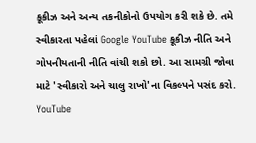કૂકીઝ અને અન્ય તકનીકોનો ઉપયોગ કરી શકે છે. તમે સ્વીકારતા પહેલાં Google YouTube કૂકીઝ નીતિ અને ગોપનીયતાની નીતિ વાંચી શકો છો. આ સામગ્રી જોવા માટે 'સ્વીકારો અને ચાલુ રાખો'ના વિકલ્પને પસંદ કરો.
YouTube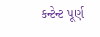કન્ટેન્ટ પૂર્ણ